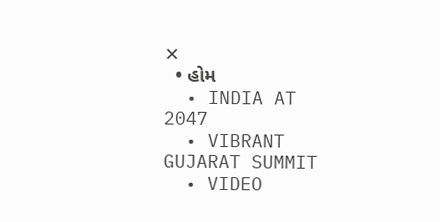✕
  • હોમ
  • INDIA AT 2047
  • VIBRANT GUJARAT SUMMIT
  • VIDEO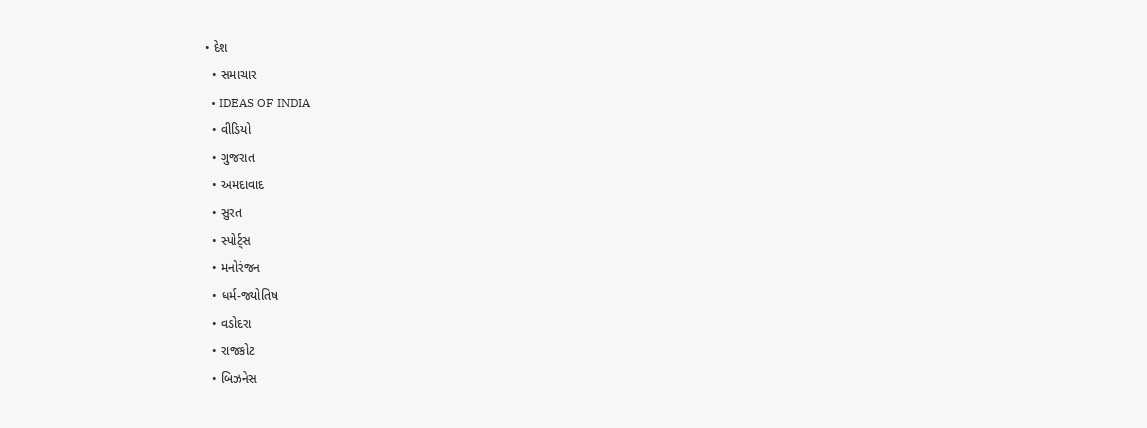• દેશ
  • સમાચાર
  • IDEAS OF INDIA
  • વીડિયો
  • ગુજરાત
  • અમદાવાદ
  • સુરત
  • સ્પોર્ટ્સ
  • મનોરંજન
  • ધર્મ-જ્યોતિષ
  • વડોદરા
  • રાજકોટ
  • બિઝનેસ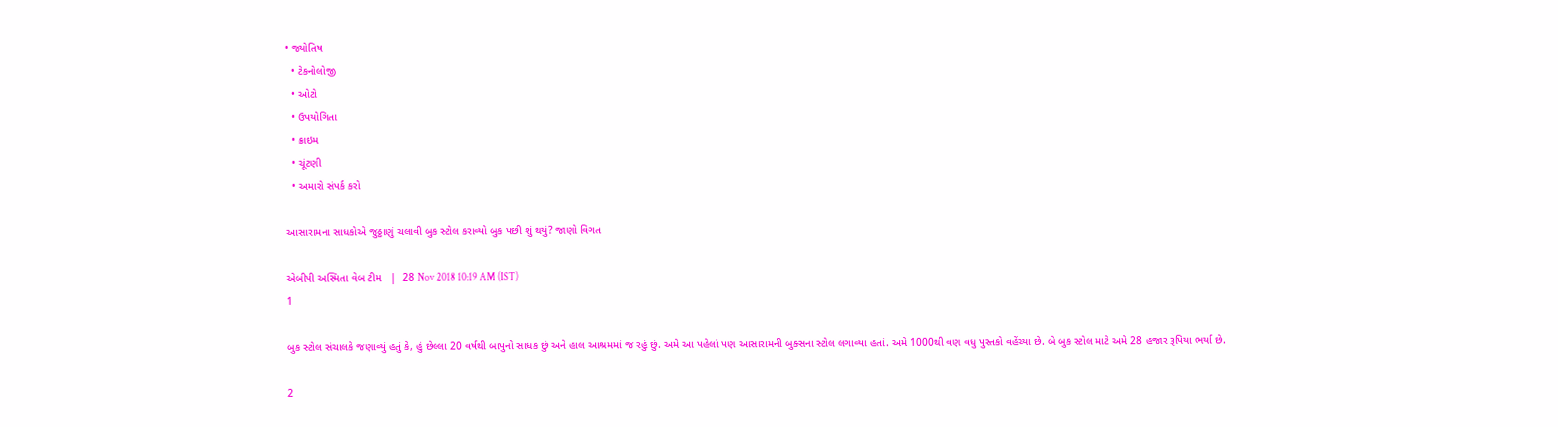• જ્યોતિષ
  • ટેકનોલોજી
  • ઓટો
  • ઉપયોગિતા
  • ક્રાઇમ
  • ચૂંટણી
  • અમારો સંપર્ક કરો

આસારામના સાધકોએ જુઠ્ઠાણું ચલાવી બુક સ્ટોલ કરાવ્યો બુક પછી શું થયું? જાણો વિગત

એબીપી અસ્મિતા વેબ ટીમ   |  28 Nov 2018 10:19 AM (IST)
1

બુક સ્ટોલ સંચાલકે જણાવ્યું હતું કે, હું છેલ્લા 20 વર્ષથી બાપુનો સાધક છું અને હાલ આશ્રમમાં જ રહું છું. અમે આ પહેલાં પણ આસારામની બુક્સના સ્ટોલ લગાવ્યા હતાં. અમે 1000થી વણ વધુ પુસ્તકો વહેંચ્યા છે. બે બુક સ્ટોલ માટે અમે 28 હજાર રૂપિયા ભર્યા છે.

2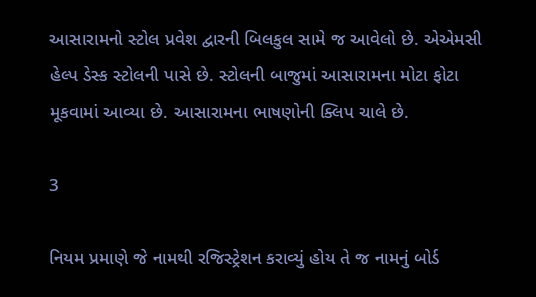આસારામનો સ્ટોલ પ્રવેશ દ્વારની બિલકુલ સામે જ આવેલો છે. એએમસી હેલ્પ ડેસ્ક સ્ટોલની પાસે છે. સ્ટોલની બાજુમાં આસારામના મોટા ફોટા મૂકવામાં આવ્યા છે. આસારામના ભાષણોની ક્લિપ ચાલે છે.

3

નિયમ પ્રમાણે જે નામથી રજિસ્ટ્રેશન કરાવ્યું હોય તે જ નામનું બોર્ડ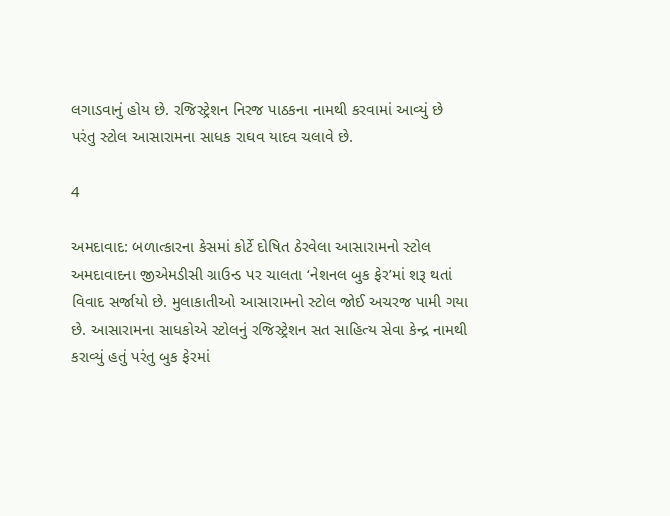લગાડવાનું હોય છે. રજિસ્ટ્રેશન નિરજ પાઠકના નામથી કરવામાં આવ્યું છે પરંતુ સ્ટોલ આસારામના સાધક રાઘવ યાદવ ચલાવે છે.

4

અમદાવાદ: બળાત્કારના કેસમાં કોર્ટે દોષિત ઠેરવેલા આસારામનો સ્ટોલ અમદાવાદના જીએમડીસી ગ્રાઉન્ડ પર ચાલતા ‘નેશનલ બુક ફેર’માં શરૂ થતાં વિવાદ સર્જાયો છે. મુલાકાતીઓ આસારામનો સ્ટોલ જોઈ અચરજ પામી ગયા છે. આસારામના સાધકોએ સ્ટોલનું રજિસ્ટ્રેશન સત સાહિત્ય સેવા કેન્દ્ર નામથી કરાવ્યું હતું પરંતુ બુક ફેરમાં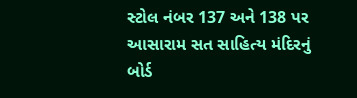સ્ટોલ નંબર 137 અને 138 પર આસારામ સત સાહિત્ય મંદિરનું બોર્ડ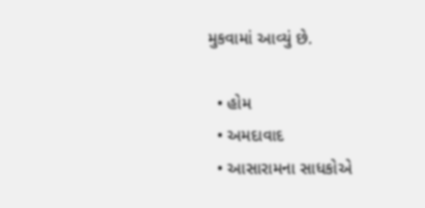મુકવામાં આવ્યું છે.

  • હોમ
  • અમદાવાદ
  • આસારામના સાધકોએ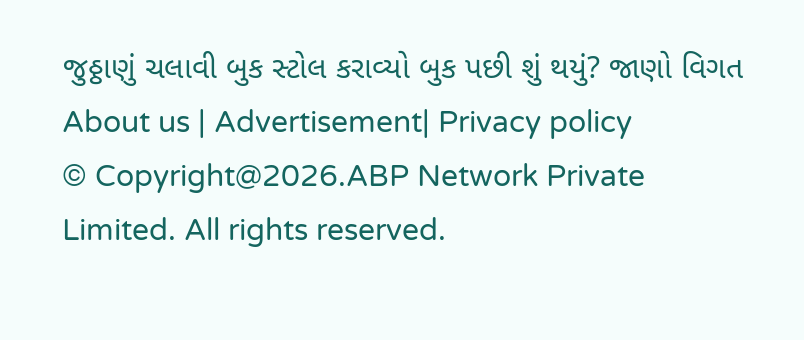જુઠ્ઠાણું ચલાવી બુક સ્ટોલ કરાવ્યો બુક પછી શું થયું? જાણો વિગત
About us | Advertisement| Privacy policy
© Copyright@2026.ABP Network Private Limited. All rights reserved.